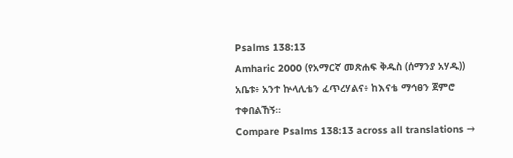Psalms 138:13
Amharic 2000 (የአማርኛ መጽሐፍ ቅዱስ (ሰማንያ አሃዱ))
አቤቱ፥ አንተ ኵላሊቴን ፈጥረሃልና፥ ከእናቴ ማኅፀን ጀምሮ ተቀበልኸኝ።
Compare Psalms 138:13 across all translations →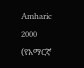Amharic 2000 (የአማርኛ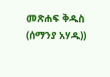መጽሐፍ ቅዱስ (ሰማንያ አሃዱ))